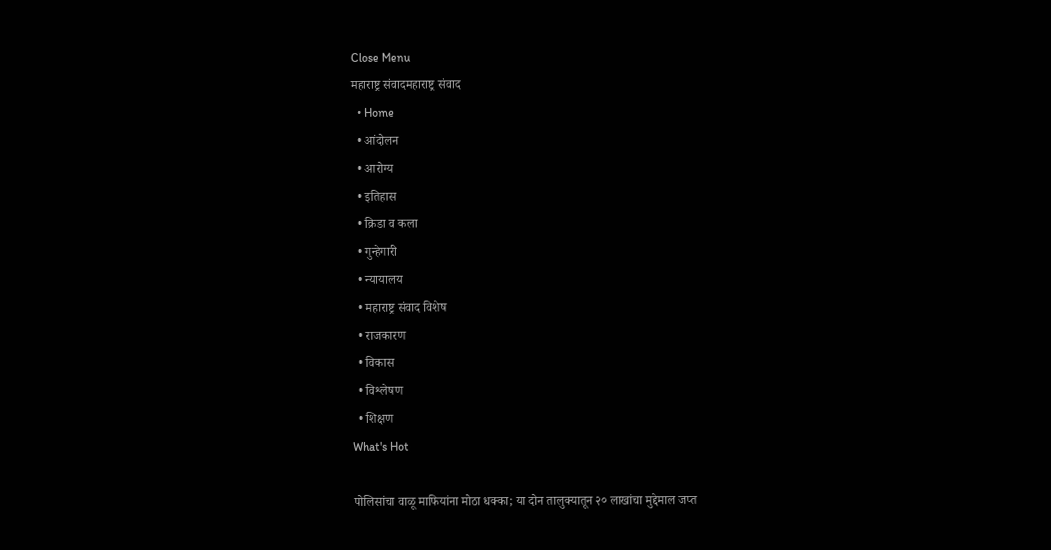Close Menu
महाराष्ट्र संवादमहाराष्ट्र संवाद
  • Home
  • आंदोलन
  • आरोग्य
  • इतिहास
  • क्रिडा व कला
  • गुन्हेगारी
  • न्यायालय
  • महाराष्ट्र संवाद विशेष
  • राजकारण
  • विकास
  • विश्लेषण
  • शिक्षण
What's Hot

पोलिसांचा वाळू माफियांना मोठा धक्का; या दोन तालुक्यातून २० लाखांचा मुद्देमाल जप्त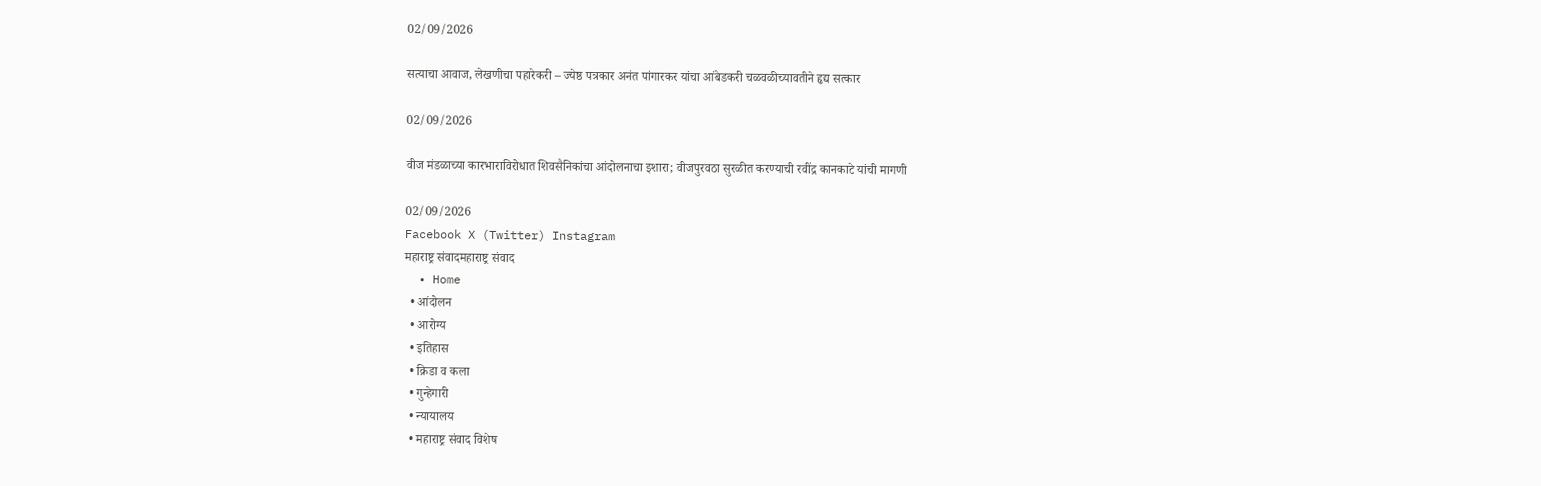02/09/2026

सत्याचा आवाज, लेखणीचा पहारेकरी – ज्येष्ठ पत्रकार अनंत पांगारकर यांचा आंबेडकरी चळवळीच्यावतीने हृद्य सत्कार

02/09/2026

वीज मंडळाच्या कारभाराविरोधात शिवसैनिकांचा आंदोलनाचा इशारा; वीजपुरवठा सुरळीत करण्याची रवींद्र कानकाटे यांची मागणी

02/09/2026
Facebook X (Twitter) Instagram
महाराष्ट्र संवादमहाराष्ट्र संवाद
  • Home
  • आंदोलन
  • आरोग्य
  • इतिहास
  • क्रिडा व कला
  • गुन्हेगारी
  • न्यायालय
  • महाराष्ट्र संवाद विशेष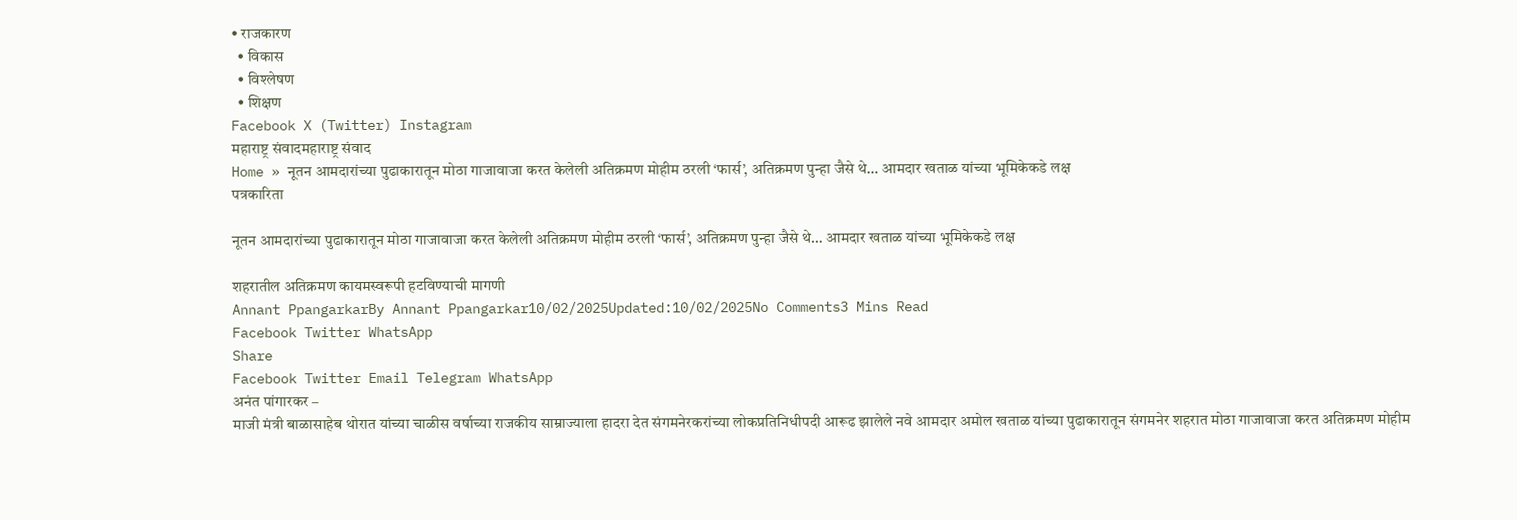• राजकारण
  • विकास
  • विश्लेषण
  • शिक्षण
Facebook X (Twitter) Instagram
महाराष्ट्र संवादमहाराष्ट्र संवाद
Home » नूतन आमदारांच्या पुढाकारातून मोठा गाजावाजा करत केलेली अतिक्रमण मोहीम ठरली ‘फार्स’, अतिक्रमण पुन्हा जैसे थे… आमदार खताळ यांच्या भूमिकेकडे लक्ष
पत्रकारिता

नूतन आमदारांच्या पुढाकारातून मोठा गाजावाजा करत केलेली अतिक्रमण मोहीम ठरली ‘फार्स’, अतिक्रमण पुन्हा जैसे थे… आमदार खताळ यांच्या भूमिकेकडे लक्ष

शहरातील अतिक्रमण कायमस्वरूपी हटविण्याची मागणी
Annant PpangarkarBy Annant Ppangarkar10/02/2025Updated:10/02/2025No Comments3 Mins Read
Facebook Twitter WhatsApp
Share
Facebook Twitter Email Telegram WhatsApp
अनंत पांगारकर –
माजी मंत्री बाळासाहेब थोरात यांच्या चाळीस वर्षाच्या राजकीय साम्राज्याला हादरा देत संगमनेरकरांच्या लोकप्रतिनिधीपदी आरूढ झालेले नवे आमदार अमोल खताळ यांच्या पुढाकारातून संगमनेर शहरात मोठा गाजावाजा करत अतिक्रमण मोहीम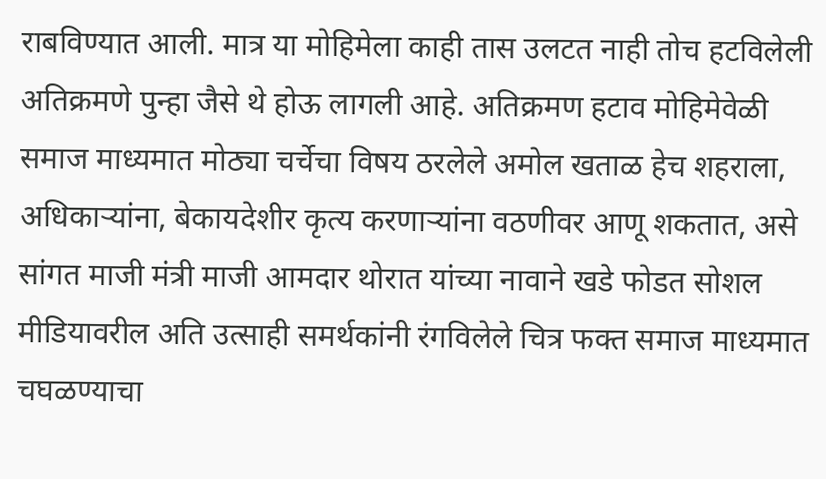राबविण्यात आली. मात्र या मोहिमेला काही तास उलटत नाही तोच हटविलेली अतिक्रमणे पुन्हा जैसे थे होऊ लागली आहे. अतिक्रमण हटाव मोहिमेवेळी समाज माध्यमात मोठ्या चर्चेचा विषय ठरलेले अमोल खताळ हेच शहराला, अधिकाऱ्यांना, बेकायदेशीर कृत्य करणाऱ्यांना वठणीवर आणू शकतात, असे सांगत माजी मंत्री माजी आमदार थोरात यांच्या नावाने खडे फोडत सोशल मीडियावरील अति उत्साही समर्थकांनी रंगविलेले चित्र फक्त समाज माध्यमात चघळण्याचा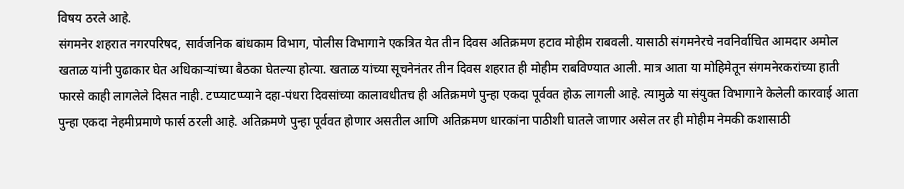विषय ठरले आहे.
संगमनेर शहरात नगरपरिषद, सार्वजनिक बांधकाम विभाग, पोलीस विभागाने एकत्रित येत तीन दिवस अतिक्रमण हटाव मोहीम राबवली. यासाठी संगमनेरचे नवनिर्वाचित आमदार अमोल खताळ यांनी पुढाकार घेत अधिकाऱ्यांच्या बैठका घेतल्या होत्या. खताळ यांच्या सूचनेनंतर तीन दिवस शहरात ही मोहीम राबविण्यात आली. मात्र आता या मोहिमेतून संगमनेरकरांच्या हाती फारसे काही लागलेले दिसत नाही. टप्प्याटप्प्याने दहा-पंधरा दिवसांच्या कालावधीतच ही अतिक्रमणे पुन्हा एकदा पूर्ववत होऊ लागली आहे. त्यामुळे या संयुक्त विभागाने केलेली कारवाई आता पुन्हा एकदा नेहमीप्रमाणे फार्स ठरली आहे. अतिक्रमणे पुन्हा पूर्ववत होणार असतील आणि अतिक्रमण धारकांना पाठीशी घातले जाणार असेल तर ही मोहीम नेमकी कशासाठी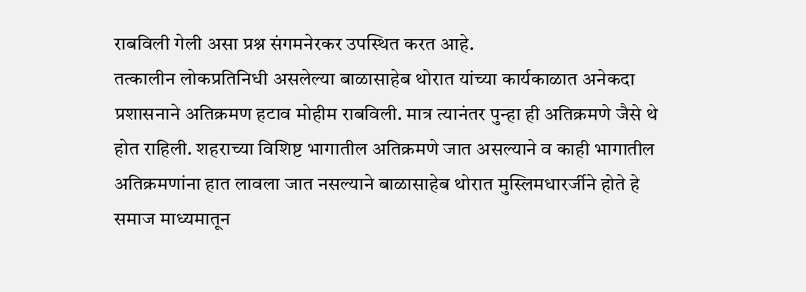राबविली गेली असा प्रश्न संगमनेरकर उपस्थित करत आहे.
तत्कालीन लोकप्रतिनिधी असलेल्या बाळासाहेब थोरात यांच्या कार्यकाळात अनेकदा प्रशासनाने अतिक्रमण हटाव मोहीम राबविली. मात्र त्यानंतर पुन्हा ही अतिक्रमणे जैसे थे होत राहिली. शहराच्या विशिष्ट भागातील अतिक्रमणे जात असल्याने व काही भागातील अतिक्रमणांना हात लावला जात नसल्याने बाळासाहेब थोरात मुस्लिमधारर्जीने होते हे समाज माध्यमातून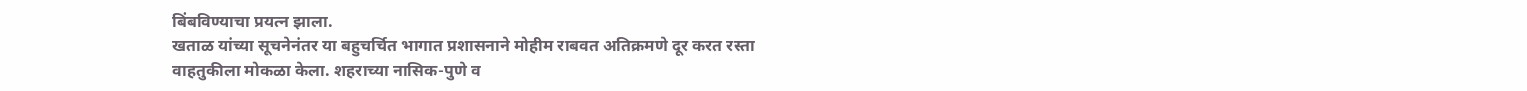बिंबविण्याचा प्रयत्न झाला.
खताळ यांच्या सूचनेनंतर या बहुचर्चित भागात प्रशासनाने मोहीम राबवत अतिक्रमणे दूर करत रस्ता वाहतुकीला मोकळा केला. शहराच्या नासिक-पुणे व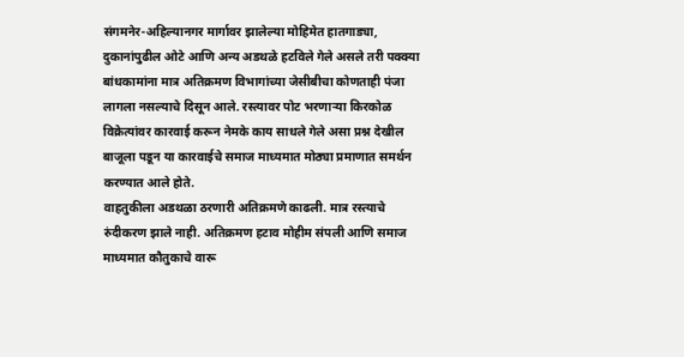संगमनेर-अहिल्यानगर मार्गावर झालेल्या मोहिमेत हातगाड्या, दुकानांपुढील ओटे आणि अन्य अडथळे हटविले गेले असले तरी पक्क्या बांधकामांना मात्र अतिक्रमण विभागांच्या जेसीबीचा कोणताही पंजा लागला नसल्याचे दिसून आले. रस्त्यावर पोट भरणाऱ्या किरकोळ विक्रेत्यांवर कारवाई करून नेमके काय साधले गेले असा प्रश्न देखील बाजूला पडून या कारवाईचे समाज माध्यमात मोठ्या प्रमाणात समर्थन करण्यात आले होते.
वाहतुकीला अडथळा ठरणारी अतिक्रमणे काढली. मात्र रस्त्याचे रुंदीकरण झाले नाही. अतिक्रमण हटाव मोहीम संपली आणि समाज माध्यमात कौतुकाचे वारू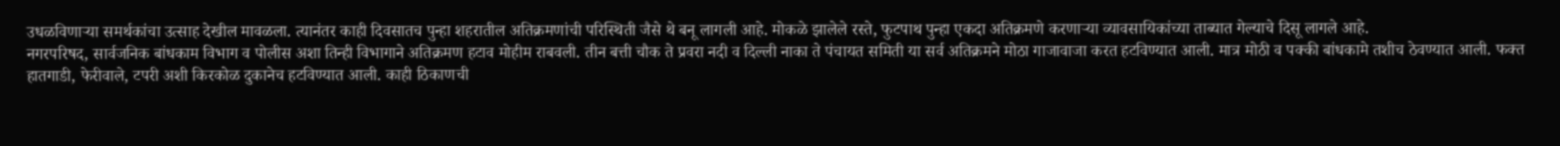उधळविणाऱ्या समर्थकांचा उत्साह देखील मावळला. त्यानंतर काही दिवसातच पुन्हा शहरातील अतिक्रमणांची परिस्थिती जैसे थे बनू लागली आहे. मोकळे झालेले रस्ते, फुटपाथ पुन्हा एकदा अतिक्रमणे करणाऱ्या व्यावसायिकांच्या ताब्यात गेल्याचे दिसू लागले आहे.
नगरपरिषद, सार्वजनिक बांधकाम विभाग व पोलीस अशा तिन्ही विभागाने अतिक्रमण हटाव मोहीम राबवली. तीन बत्ती चौक ते प्रवरा नदी व दिल्ली नाका ते पंचायत समिती या सर्व अतिक्रमने मोठा गाजावाजा करत हटविण्यात आली. मात्र मोठी व पक्की बांधकामे तशीच ठेवण्यात आली. फक्त हातगाडी, फेरीवाले, टपरी अशी किरकोळ दुकानेच हटविण्यात आली. काही ठिकाणची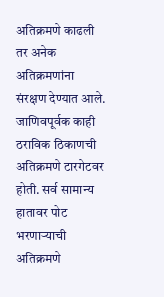अतिक्रमणे काढली तर अनेक अतिक्रमणांना संरक्षण देण्यात आले. जाणिवपूर्वक काही ठराविक ठिकाणची अतिक्रमणे टारगेटवर होती. सर्व सामान्य हातावर पोट भरणाऱ्याची अतिक्रमणे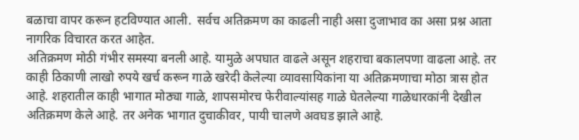बळाचा वापर करून हटविण्यात आली.  सर्वच अतिक्रमण का काढली नाही असा दुजाभाव का असा प्रश्न आता नागरिक विचारत करत आहेत.
अतिक्रमण मोठी गंभीर समस्या बनली आहे. यामुळे अपघात वाढले असून शहराचा बकालपणा वाढला आहे. तर काही ठिकाणी लाखो रुपये खर्च करून गाळे खरेदी केलेल्या व्यावसायिकांना या अतिक्रमणाचा मोठा त्रास होत आहे. शहरातील काही भागात मोठ्या गाळे, शापसमोरच फेरीवाल्यांसह गाळे घेतलेल्या गाळेधारकांनी देखील अतिक्रमण केले आहे. तर अनेक भागात दुचाकीवर, पायी चालणे अवघड झाले आहे.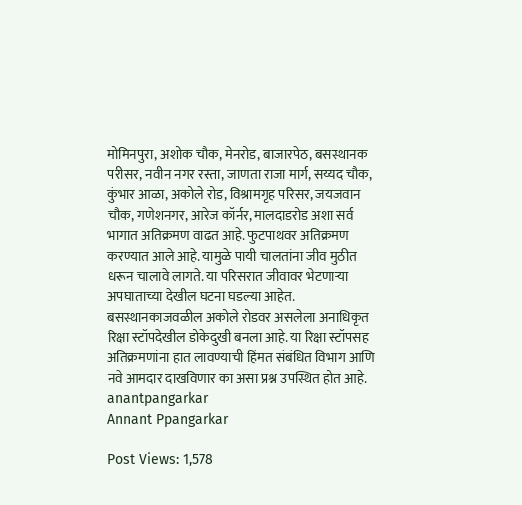मोमिनपुरा, अशोक चौक, मेनरोड, बाजारपेठ, बसस्थानक परीसर, नवीन नगर रस्ता, जाणता राजा मार्ग, सय्यद चौक, कुंभार आळा, अकोले रोड, विश्रामगृह परिसर, जयजवान चौक, गणेशनगर, आरेज कॉर्नर, मालदाडरोड अशा सर्व भागात अतिक्रमण वाढत आहे. फुटपाथवर अतिक्रमण करण्यात आले आहे. यामुळे पायी चालतांना जीव मुठीत धरून चालावे लागते. या परिसरात जीवावर भेटणाऱ्या अपघाताच्या देखील घटना घडल्या आहेत. बसस्थानकाजवळील अकोले रोडवर असलेला अनाधिकृत रिक्षा स्टॉपदेखील डोकेदुखी बनला आहे. या रिक्षा स्टॉपसह अतिक्रमणांना हात लावण्याची हिंमत संबंधित विभाग आणि नवे आमदार दाखविणार का असा प्रश्न उपस्थित होत आहे.
anantpangarkar
Annant Ppangarkar

Post Views: 1,578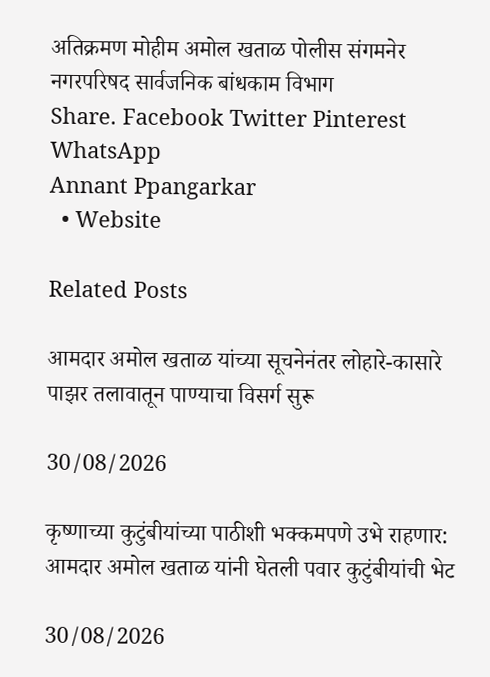अतिक्रमण मोहीम अमोल खताळ पोलीस संगमनेर नगरपरिषद सार्वजनिक बांधकाम विभाग
Share. Facebook Twitter Pinterest WhatsApp
Annant Ppangarkar
  • Website

Related Posts

आमदार अमोल खताळ यांच्या सूचनेनंतर लोहारे-कासारे पाझर तलावातून पाण्याचा विसर्ग सुरू

30/08/2026

कृष्णाच्या कुटुंबीयांच्या पाठीशी भक्कमपणे उभे राहणार: आमदार अमोल खताळ यांनी घेतली पवार कुटुंबीयांची भेट

30/08/2026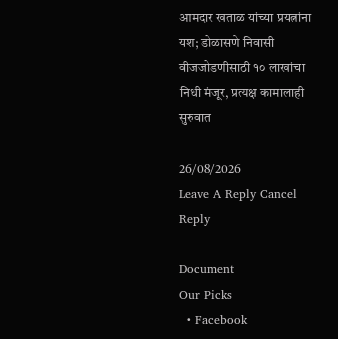आमदार खताळ यांच्या प्रयत्नांना यश; डोळासणे निवासी वीजजोडणीसाठी १० लाखांचा निधी मंजूर, प्रत्यक्ष कामालाही सुरुवात

26/08/2026
Leave A Reply Cancel Reply

Document
Our Picks
  • Facebook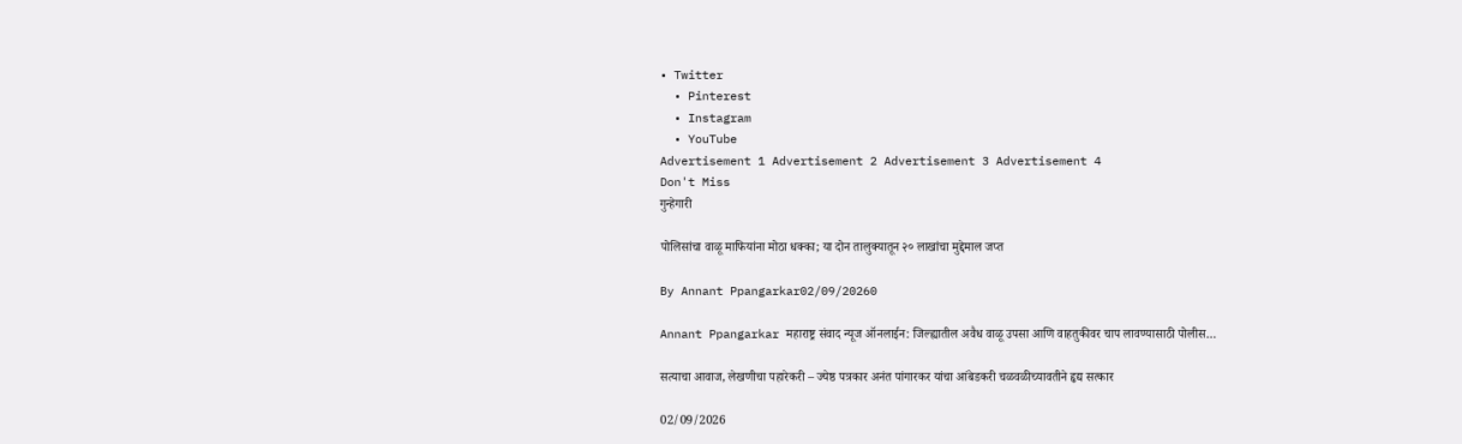• Twitter
  • Pinterest
  • Instagram
  • YouTube
Advertisement 1 Advertisement 2 Advertisement 3 Advertisement 4
Don't Miss
गुन्हेगारी

पोलिसांचा वाळू माफियांना मोठा धक्का; या दोन तालुक्यातून २० लाखांचा मुद्देमाल जप्त

By Annant Ppangarkar02/09/20260

Annant Ppangarkar महाराष्ट्र संवाद न्यूज ऑनलाईन: जिल्ह्यातील अवैध वाळू उपसा आणि वाहतुकीवर चाप लावण्यासाठी पोलीस…

सत्याचा आवाज, लेखणीचा पहारेकरी – ज्येष्ठ पत्रकार अनंत पांगारकर यांचा आंबेडकरी चळवळीच्यावतीने हृद्य सत्कार

02/09/2026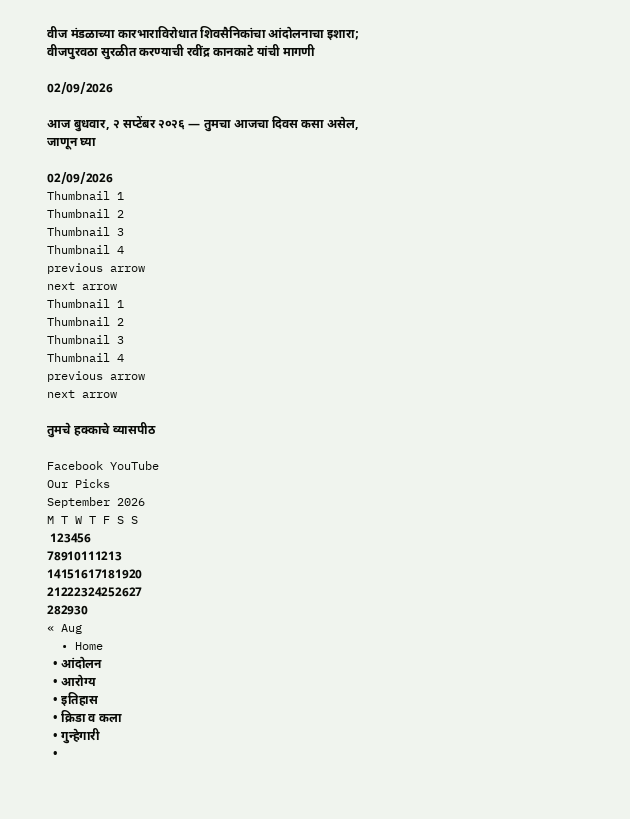वीज मंडळाच्या कारभाराविरोधात शिवसैनिकांचा आंदोलनाचा इशारा; वीजपुरवठा सुरळीत करण्याची रवींद्र कानकाटे यांची मागणी

02/09/2026

आज बुधवार, २ सप्टेंबर २०२६ — तुमचा आजचा दिवस कसा असेल, जाणून घ्या

02/09/2026
Thumbnail 1
Thumbnail 2
Thumbnail 3
Thumbnail 4
previous arrow
next arrow
Thumbnail 1
Thumbnail 2
Thumbnail 3
Thumbnail 4
previous arrow
next arrow

तुमचे हक्काचे व्यासपीठ

Facebook YouTube
Our Picks
September 2026
M T W T F S S
 123456
78910111213
14151617181920
21222324252627
282930
« Aug
  • Home
  • आंदोलन
  • आरोग्य
  • इतिहास
  • क्रिडा व कला
  • गुन्हेगारी
  •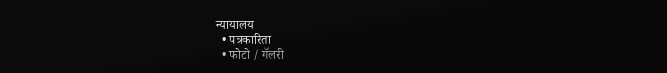न्यायालय
  • पत्रकारिता
  • फोटो / गॅलरी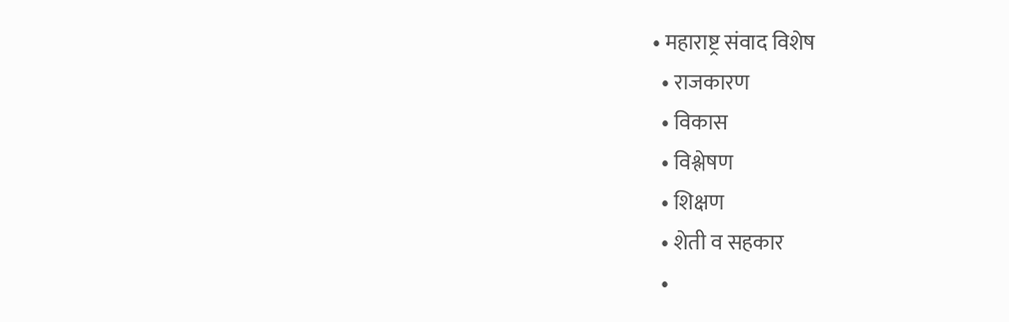• महाराष्ट्र संवाद विशेष
  • राजकारण
  • विकास
  • विश्लेषण
  • शिक्षण
  • शेती व सहकार
  •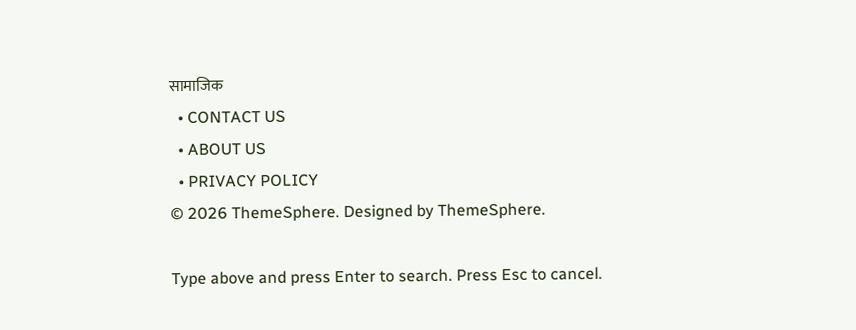सामाजिक
  • CONTACT US
  • ABOUT US
  • PRIVACY POLICY
© 2026 ThemeSphere. Designed by ThemeSphere.

Type above and press Enter to search. Press Esc to cancel.